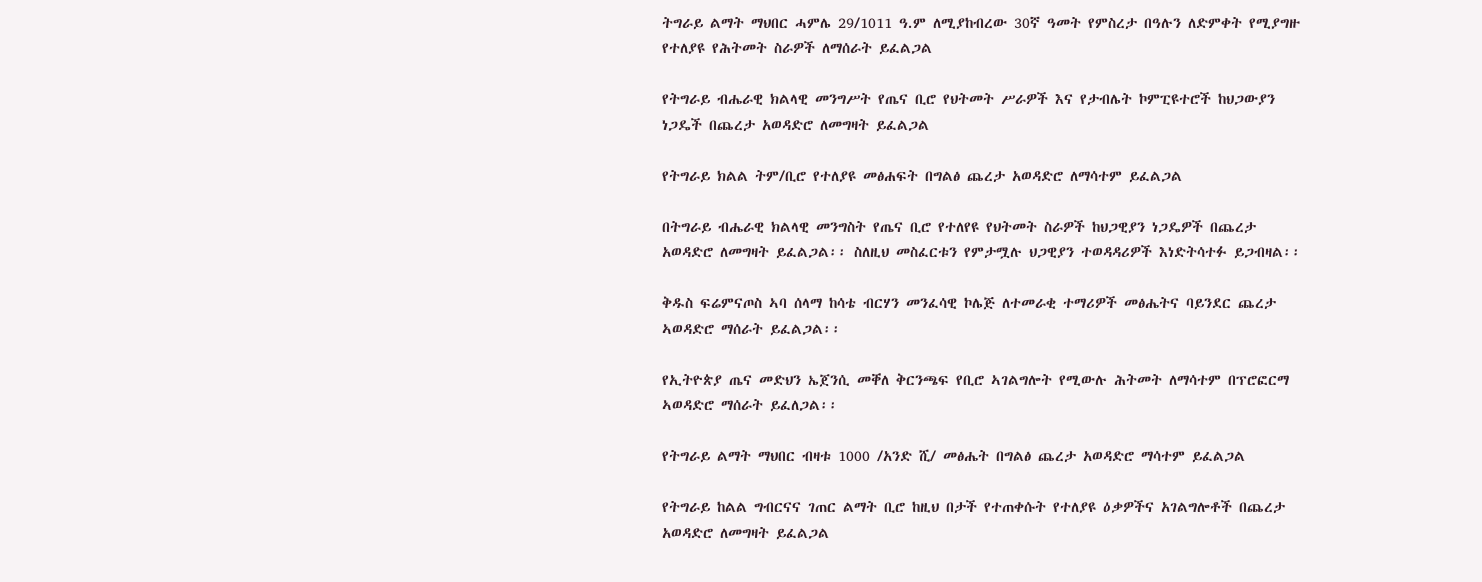ትግራይ ልማት ማህበር ሓምሌ 29/1011 ዓ.ም ለሚያከብረው 30ኛ ዓመት የምስረታ በዓሉን ለድምቀት የሚያግዙ የተለያዩ የሕትመት ስራዎች ለማሰራት ይፈልጋል

የትግራይ ብሔራዊ ክልላዊ መንግሥት የጤና ቢሮ የህትመት ሥራዎች እና የታብሌት ኮምፒዩተሮች ከህጋውያን ነጋዴች በጨረታ አወዳድሮ ለመግዛት ይፈልጋል

የትግራይ ክልል ትም/ቢሮ የተለያዩ መፅሐፍት በግልፅ ጨረታ አወዳድሮ ለማሳተም ይፈልጋል

በትግራይ ብሔራዊ ክልላዊ መንግስት የጤና ቢሮ የተለየዩ የህትመት ስራዎች ከህጋዊያን ነጋዴዎች በጨረታ አወዳድሮ ለመግዛት ይፈልጋል፡፡ ስለዚህ መስፈርቱን የምታሟሉ ህጋዊያን ተወዳዳሪዎች እነድትሳተፉ ይጋብዛል፡፡

ቅዱስ ፍሬምናጦስ ኣባ ሰላማ ከሳቴ ብርሃን መንፈሳዊ ኮሌጅ ለተመራቂ ተማሪዎች መፅሔትና ባይንደር ጨረታ ኣወዳድሮ ማሰራት ይፈልጋል፡፡

የኢትዮጵያ ጤና መድህን ኤጀንሲ መቐለ ቅርንጫፍ የቢሮ ኣገልግሎት የሚውሉ ሕትመት ለማሳተም በፕሮፎርማ ኣወዳድሮ ማሰራት ይፈለጋል፡፡

የትግራይ ልማት ማህበር ብዛቱ 1000 /አንድ ሺ/ መፅሔት በግልፅ ጨረታ አወዳድሮ ማሳተም ይፈልጋል

የትግራይ ከልል ግብርናና ገጠር ልማት ቢሮ ከዚህ በታች የተጠቀሱት የተለያዩ ዕቃዎችና አገልግሎቶች በጨረታ አወዳድሮ ለመግዛት ይፈልጋል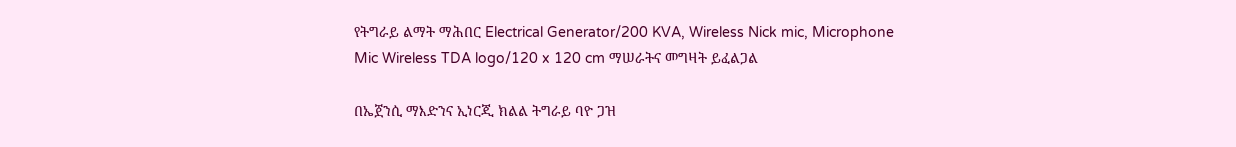የትግራይ ልማት ማሕበር Electrical Generator/200 KVA, Wireless Nick mic, Microphone Mic Wireless TDA logo/120 x 120 cm ማሠራትና መግዛት ይፈልጋል

በኤጀንሲ ማእድንና ኢነርጂ ክልል ትግራይ ባዮ ጋዝ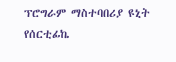ፕሮግራም ማስተባበሪያ ዩኒት የሰርቲፊኬ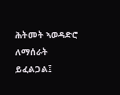ሕትመት ኣወዳድሮ ለማሰራት ይፈልጋል፤